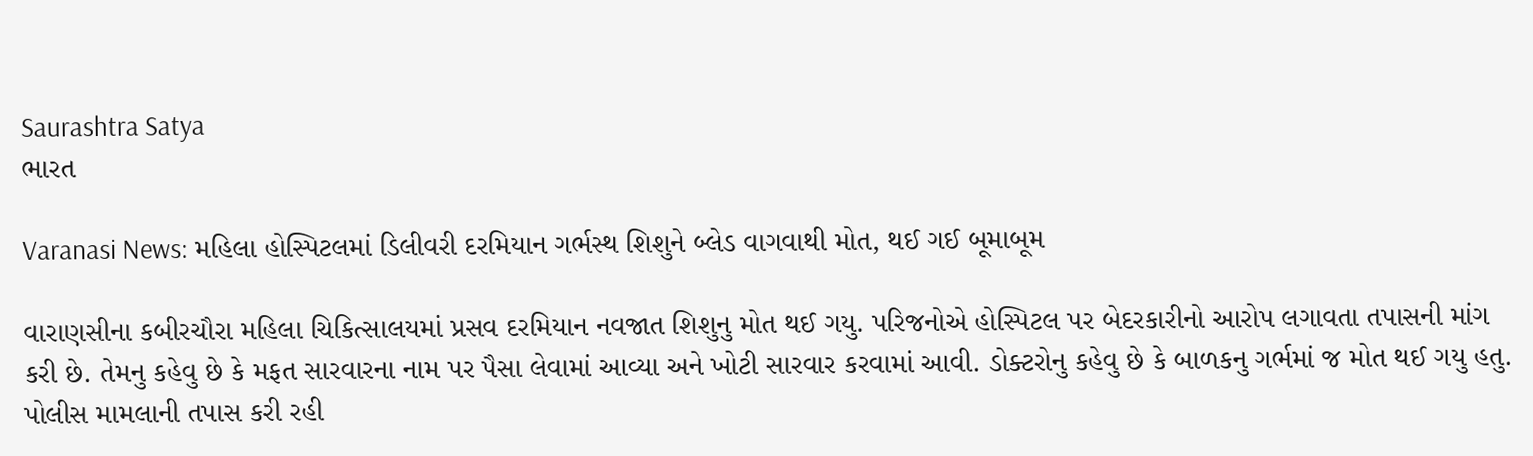Saurashtra Satya
ભારત

Varanasi News: મહિલા હોસ્પિટલમાં ડિલીવરી દરમિયાન ગર્ભસ્થ શિશુને બ્લેડ વાગવાથી મોત, થઈ ગઈ બૂમાબૂમ

વારાણસીના કબીરચૌરા મહિલા ચિકિત્સાલયમાં પ્રસવ દરમિયાન નવજાત શિશુનુ મોત થઈ ગયુ. પરિજનોએ હોસ્પિટલ પર બેદરકારીનો આરોપ લગાવતા તપાસની માંગ કરી છે. તેમનુ કહેવુ છે કે મફત સારવારના નામ પર પૈસા લેવામાં આવ્યા અને ખોટી સારવાર કરવામાં આવી. ડોક્ટરોનુ કહેવુ છે કે બાળકનુ ગર્ભમાં જ મોત થઈ ગયુ હતુ. પોલીસ મામલાની તપાસ કરી રહી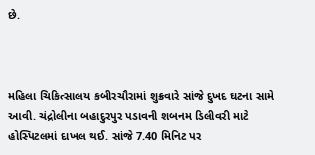છે.



મહિલા ચિકિત્સાલય કબીરચૌરામાં શુક્રવારે સાંજે દુખદ ઘટના સામે આવી. ચંદ્રોલીના બહાદુરપુર પડાવની શબનમ ડિલીવરી માટે હોસ્પિટલમાં દાખલ થઈ. સાંજે 7.40 મિનિટ પર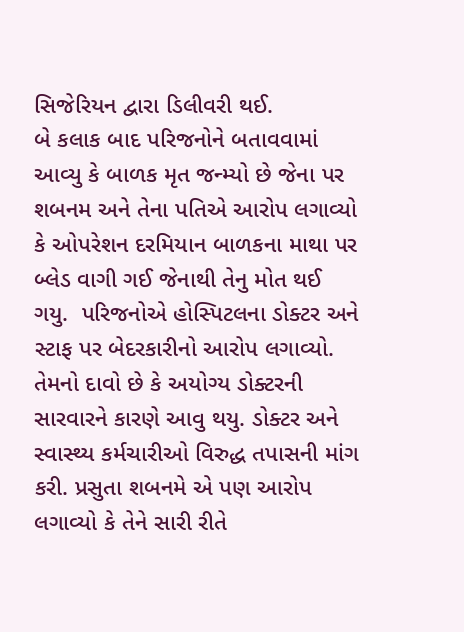સિજેરિયન દ્વારા ડિલીવરી થઈ.
બે કલાક બાદ પરિજનોને બતાવવામાં આવ્યુ કે બાળક મૃત જન્મ્યો છે જેના પર શબનમ અને તેના પતિએ આરોપ લગાવ્યો કે ઓપરેશન દરમિયાન બાળકના માથા પર બ્લેડ વાગી ગઈ જેનાથી તેનુ મોત થઈ ગયુ.  પરિજનોએ હોસ્પિટલના ડોક્ટર અને સ્ટાફ પર બેદરકારીનો આરોપ લગાવ્યો.
તેમનો દાવો છે કે અયોગ્ય ડોક્ટરની સારવારને કારણે આવુ થયુ. ડોક્ટર અને સ્વાસ્થ્ય કર્મચારીઓ વિરુદ્ધ તપાસની માંગ કરી. પ્રસુતા શબનમે એ પણ આરોપ લગાવ્યો કે તેને સારી રીતે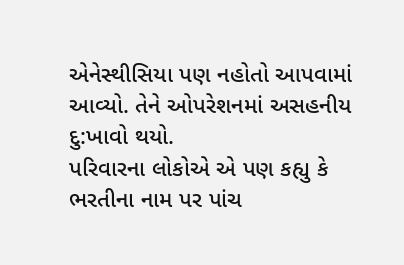એનેસ્થીસિયા પણ નહોતો આપવામાં આવ્યો. તેને ઓપરેશનમાં અસહનીય દુ:ખાવો થયો.
પરિવારના લોકોએ એ પણ કહ્યુ કે ભરતીના નામ પર પાંચ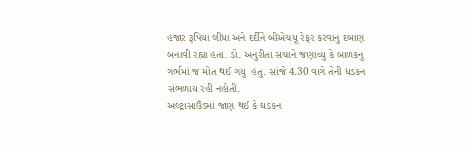હજાર રૂપિયા લીધા અને દર્દીને બીએચયૂ રેફર કરવાનુ દબાણ બનાવી રહ્યા હતા. ડો. અનુરીતા સચાને જણાવ્યુ કે બાળકનુ ગર્ભમાં જ મોત થઈ ગયુ  હતુ. સાંજે 4.30 વાગે તેની ધડકન સંભળાય રહી નહોતી.
અલ્ટ્રાસાઉંડમાં જાણ થઈ કે ઘડકન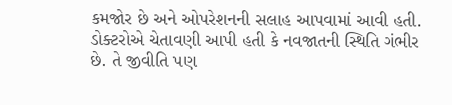કમજોર છે અને ઓપરેશનની સલાહ આપવામાં આવી હતી. ડોક્ટરોએ ચેતાવણી આપી હતી કે નવજાતની સ્થિતિ ગંભીર છે. તે જીવીતિ પણ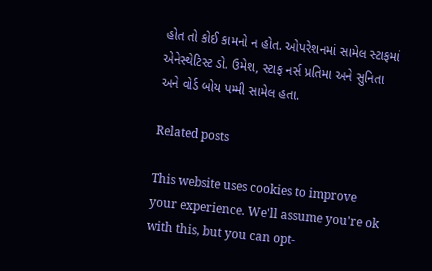હોત તો કોઈ કામનો ન હોત. ઓપરેશનમાં સામેલ સ્ટાફમાં એનેસ્થેટિસ્ટ ડો. ઉમેશ, સ્ટાફ નર્સ પ્રતિમા અને સુનિતા અને વોર્ડ બોય પમ્મી સામેલ હતા.

Related posts

This website uses cookies to improve your experience. We'll assume you're ok with this, but you can opt-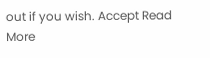out if you wish. Accept Read More